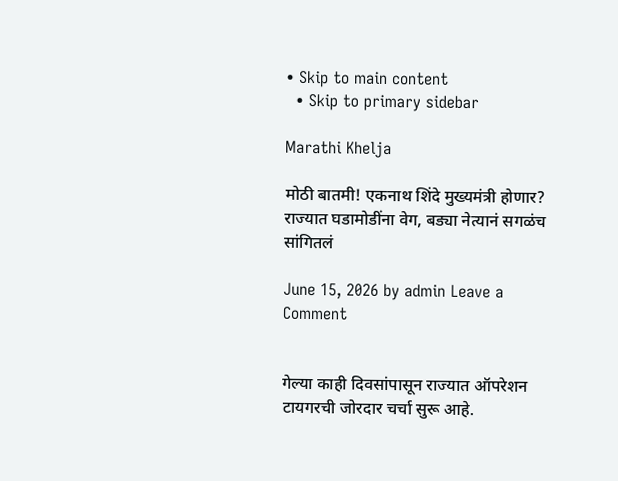• Skip to main content
  • Skip to primary sidebar

Marathi Khelja

मोठी बातमी! एकनाथ शिंदे मुख्यमंत्री होणार? राज्यात घडामोडींना वेग, बड्या नेत्यानं सगळंच सांगितलं

June 15, 2026 by admin Leave a Comment


गेल्या काही दिवसांपासून राज्यात ऑपरेशन टायगरची जोरदार चर्चा सुरू आहे.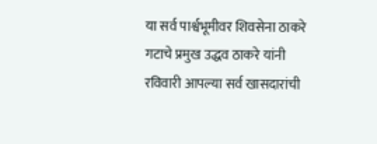या सर्व पार्श्वभूमीवर शिवसेना ठाकरे गटाचे प्रमुख उद्धव ठाकरे यांनी रविवारी आपल्या सर्व खासदारांची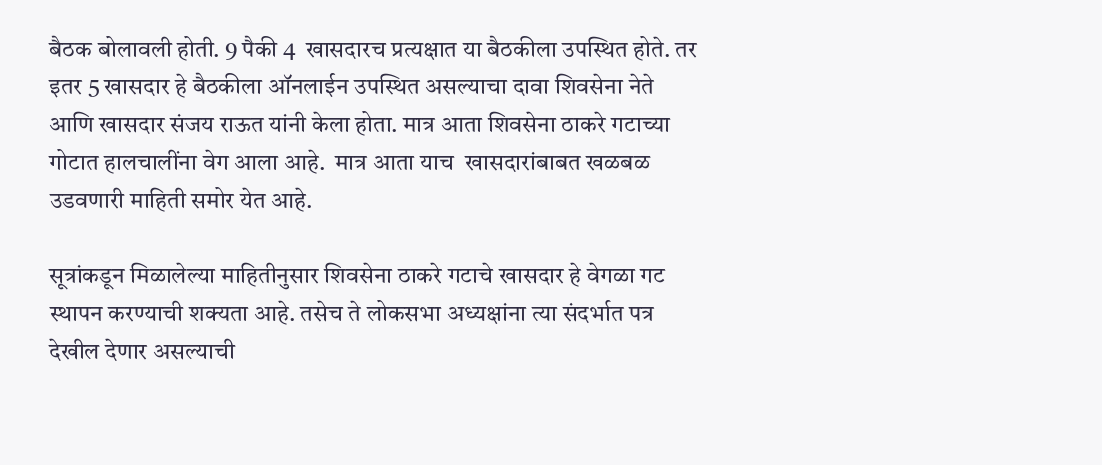बैठक बोलावली होती. 9 पैकी 4  खासदारच प्रत्यक्षात या बैठकीला उपस्थित होते. तर इतर 5 खासदार हे बैठकीला ऑनलाईन उपस्थित असल्याचा दावा शिवसेना नेते आणि खासदार संजय राऊत यांनी केला होता. मात्र आता शिवसेना ठाकरे गटाच्या गोटात हालचालींना वेग आला आहे.  मात्र आता याच  खासदारांबाबत खळबळ उडवणारी माहिती समोर येत आहे.

सूत्रांकडून मिळालेल्या माहितीनुसार शिवसेना ठाकरे गटाचे खासदार हे वेगळा गट स्थापन करण्याची शक्यता आहे. तसेच ते लोकसभा अध्यक्षांना त्या संदर्भात पत्र देखील देणार असल्याची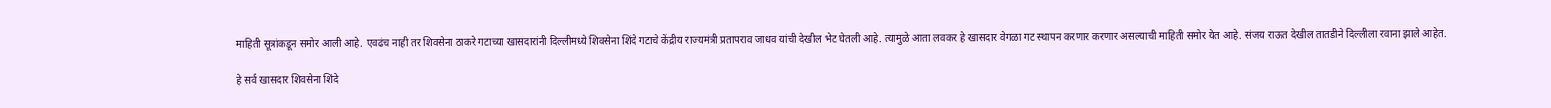माहिती सूत्रांकडून समोर आली आहे. एवढंच नाही तर शिवसेना ठाकरे गटाच्या खासदारांनी दिल्लीमध्ये शिवसेना शिंदे गटाचे केंद्रीय राज्यमंत्री प्रतापराव जाधव यांची देखील भेट घेतली आहे. त्यामुळे आता लवकर हे खासदार वेगळा गट स्थापन करणार करणार असल्याची माहिती समोर येत आहे. संजय राऊत देखील तातडीने दिल्लीला रवाना झाले आहेत.

हे सर्व खासदार शिवसेना शिंदे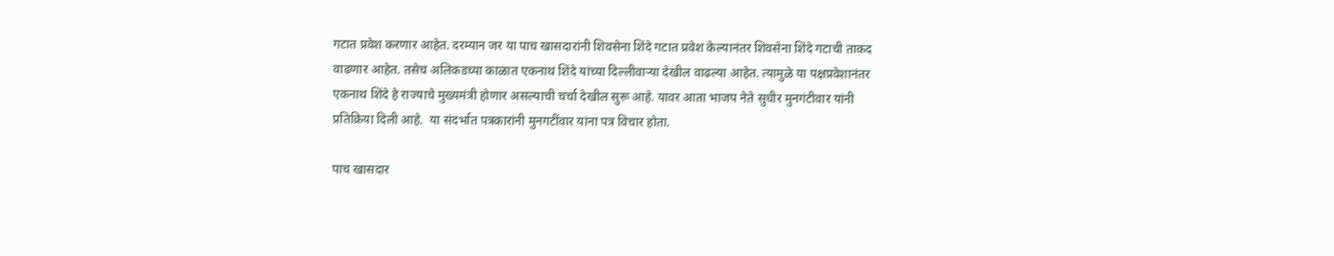गटात प्रवेश करणार आहेत. दरम्यान जर या पाच खासदारांनी शिवसेना शिंदे गटात प्रवेश केल्यानंतर शिवसेना शिंदे गटाची ताकद वाढणार आहेत. तसेच अलिकडच्या काळात एकनाथ शिंदे यांच्या दिल्लीवाऱ्या देखील वाढल्या आहेत. त्यामुळे या पक्षप्रवेशानंतर एकनाथ शिंदे हे राज्याचे मुख्यमंत्री होणार असल्याची चर्चा देखील सुरू आहे. यावर आता भाजप नेते सुधीर मुनगंटीवार यांनी प्रतिक्रिया दिली आहे.  या संदर्भात पत्रकारांनी मुनगटींवार यांना पत्र विचार होता.

पाच खासदार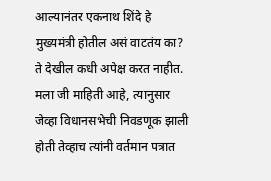आल्यानंतर एकनाथ शिंदे हे मुख्यमंत्री होतील असं वाटतंय का? ते देखील कधी अपेक्ष करत नाहीत. मला जी माहिती आहे, त्यानुसार जेव्हा विधानसभेची निवडणूक झाली होती तेव्हाच त्यांनी वर्तमान पत्रात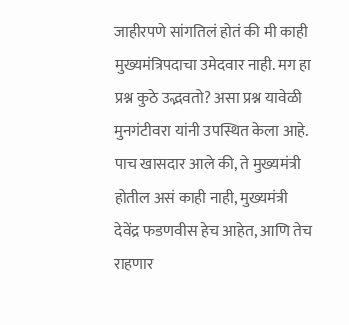जाहीरपणे सांगतिलं होतं की मी काही मुख्यमंत्रि‍पदाचा उमेदवार नाही. मग हा प्रश्न कुठे उद्भवतो? असा प्रश्न यावेळी मुनगंटीवरा यांनी उपस्थित केला आहे. पाच खासदार आले की, ते मुख्यमंत्री होतील असं काही नाही, मुख्यमंत्री देवेंद्र फडणवीस हेच आहेत, आणि तेच राहणार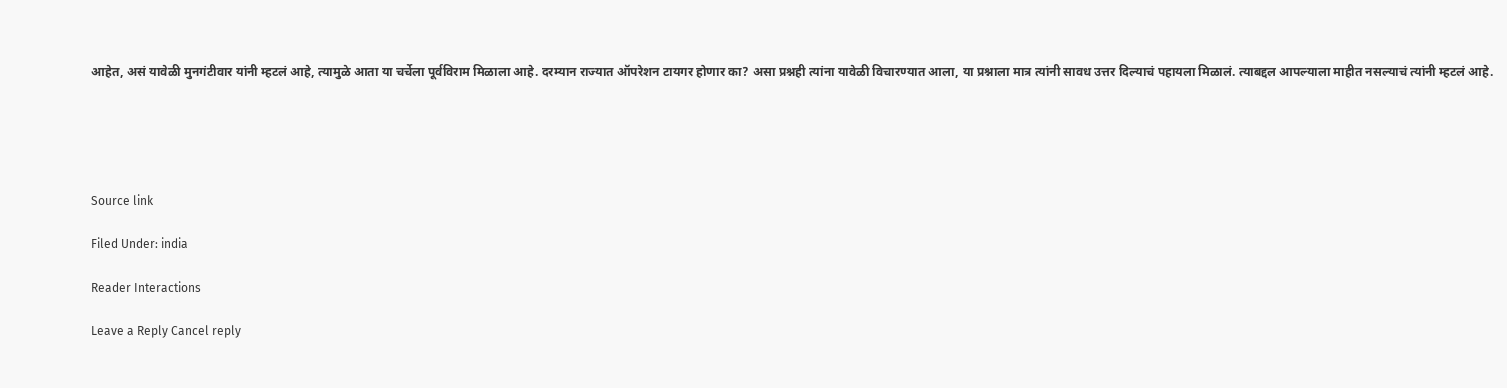आहेत, असं यावेळी मुनगंटीवार यांनी म्हटलं आहे, त्यामुळे आता या चर्चेला पूर्वविराम मिळाला आहे. दरम्यान राज्यात ऑपरेशन टायगर होणार का? असा प्रश्नही त्यांना यावेळी विचारण्यात आला, या प्रश्नाला मात्र त्यांनी सावध उत्तर दिल्याचं पहायला मिळालं. त्याबद्दल आपल्याला माहीत नसल्याचं त्यांनी म्हटलं आहे.





Source link

Filed Under: india

Reader Interactions

Leave a Reply Cancel reply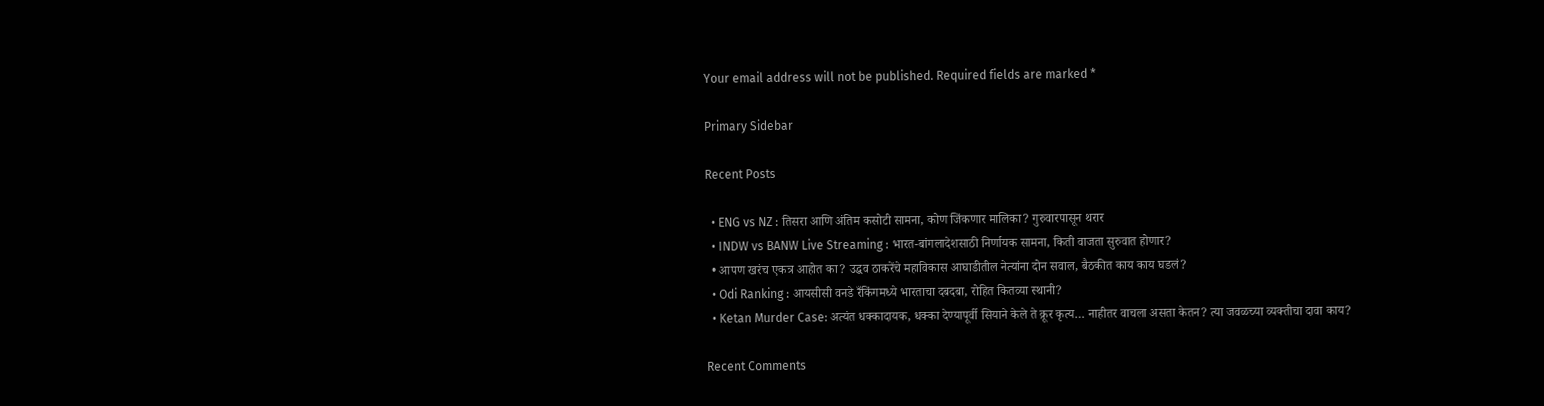Your email address will not be published. Required fields are marked *

Primary Sidebar

Recent Posts

  • ENG vs NZ : तिसरा आणि अंतिम कसोटी सामना, कोण जिंकणार मालिका? गुरुवारपासून थरार
  • INDW vs BANW Live Streaming : भारत-बांगलादेशसाठी निर्णायक सामना, किती वाजता सुरुवात होणार?
  • आपण खरंच एकत्र आहोत का? उद्धव ठाकरेंचे महाविकास आघाडीतील नेत्यांना दोन सवाल, बैठकीत काय काय घडलं?
  • Odi Ranking : आयसीसी वनडे रँकिंगमध्ये भारताचा दबदबा, रोहित कितव्या स्थानी?
  • Ketan Murder Case: अत्यंत धक्कादायक, धक्का देण्यापूर्वी सियाने केले ते क्रूर कृत्य… नाहीतर वाचला असता केतन? त्या जवळच्या व्यक्तीचा दावा काय?

Recent Comments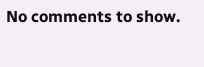No comments to show.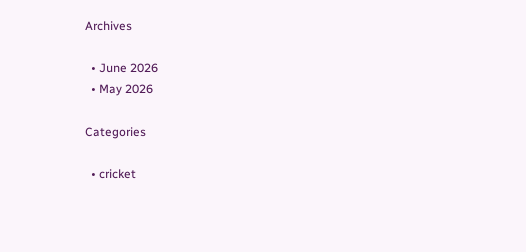Archives

  • June 2026
  • May 2026

Categories

  • cricket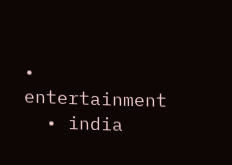• entertainment
  • india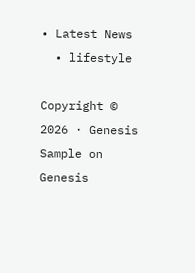• Latest News
  • lifestyle

Copyright © 2026 · Genesis Sample on Genesis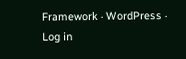Framework · WordPress · Log in